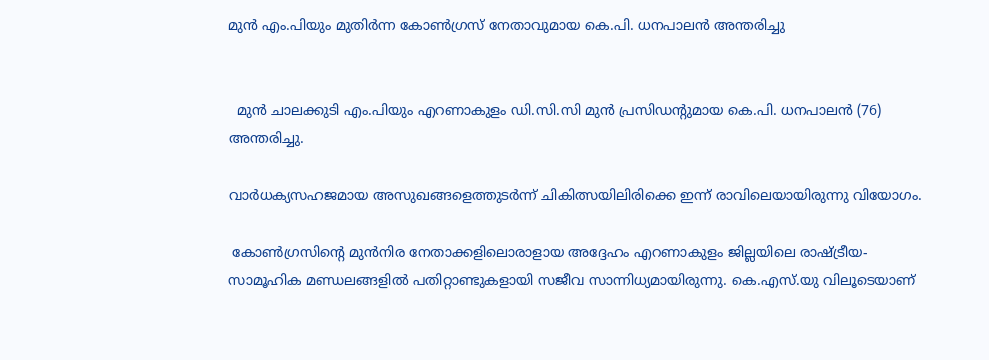മുൻ എം.പിയും മുതിർന്ന കോൺഗ്രസ് നേതാവുമായ കെ.പി. ധനപാലൻ അന്തരിച്ചു


  മുൻ ചാലക്കുടി എം.പിയും എറണാകുളം ഡി.സി.സി മുൻ പ്രസിഡന്റുമായ കെ.പി. ധനപാലൻ (76) അന്തരിച്ചു.

വാർധക്യസഹജമായ അസുഖങ്ങളെത്തുടർന്ന് ചികിത്സയിലിരിക്കെ ഇന്ന് രാവിലെയായിരുന്നു വിയോഗം.

 കോൺഗ്രസിന്റെ മുൻനിര നേതാക്കളിലൊരാളായ അദ്ദേഹം എറണാകുളം ജില്ലയിലെ രാഷ്ട്രീയ-സാമൂഹിക മണ്ഡലങ്ങളിൽ പതിറ്റാണ്ടുകളായി സജീവ സാന്നിധ്യമായിരുന്നു. കെ.എസ്.യു വിലൂടെയാണ്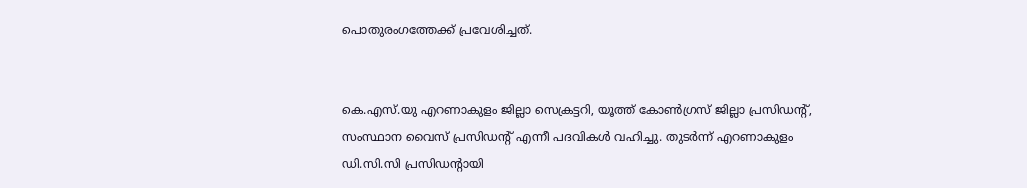പൊതുരംഗത്തേക്ക് പ്രവേശിച്ചത്.


കെ.എസ്.യു എറണാകുളം ജില്ലാ സെക്രട്ടറി, യൂത്ത് കോൺഗ്രസ് ജില്ലാ പ്രസിഡന്റ്, സംസ്ഥാന വൈസ് പ്രസിഡന്റ് എന്നീ പദവികൾ വഹിച്ചു. തുടർന്ന് എറണാകുളം ഡി.സി.സി പ്രസിഡന്റായി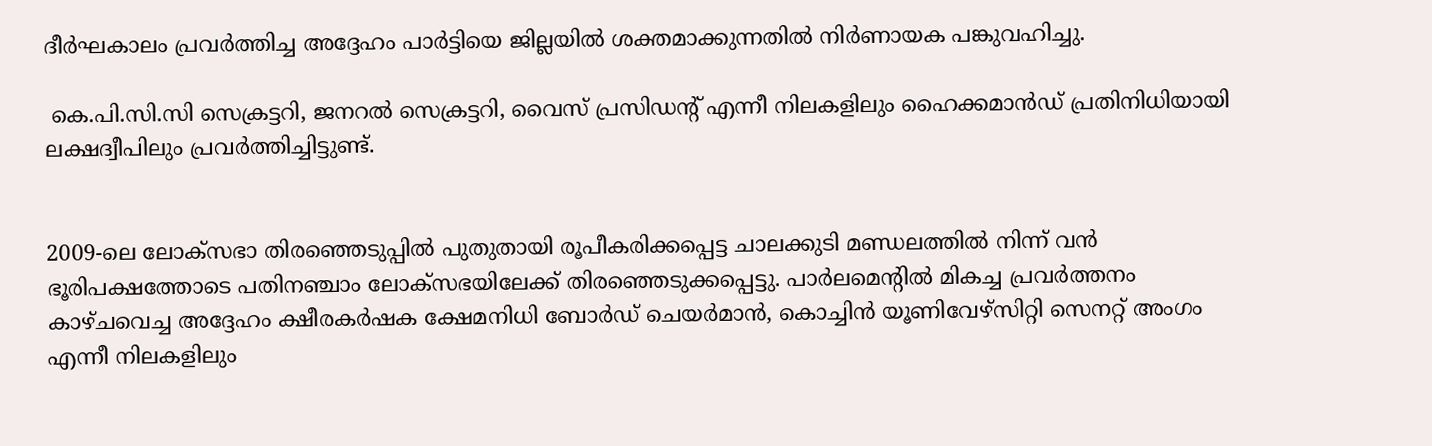ദീർഘകാലം പ്രവർത്തിച്ച അദ്ദേഹം പാർട്ടിയെ ജില്ലയിൽ ശക്തമാക്കുന്നതിൽ നിർണായക പങ്കുവഹിച്ചു.

 കെ.പി.സി.സി സെക്രട്ടറി, ജനറൽ സെക്രട്ടറി, വൈസ് പ്രസിഡന്റ് എന്നീ നിലകളിലും ഹൈക്കമാൻഡ് പ്രതിനിധിയായി ലക്ഷദ്വീപിലും പ്രവർത്തിച്ചിട്ടുണ്ട്.


2009-ലെ ലോക്‌സഭാ തിരഞ്ഞെടുപ്പിൽ പുതുതായി രൂപീകരിക്കപ്പെട്ട ചാലക്കുടി മണ്ഡലത്തിൽ നിന്ന് വൻ ഭൂരിപക്ഷത്തോടെ പതിനഞ്ചാം ലോക്‌സഭയിലേക്ക് തിരഞ്ഞെടുക്കപ്പെട്ടു. പാർലമെന്റിൽ മികച്ച പ്രവർത്തനം കാഴ്ചവെച്ച അദ്ദേഹം ക്ഷീരകർഷക ക്ഷേമനിധി ബോർഡ് ചെയർമാൻ, കൊച്ചിൻ യൂണിവേഴ്സിറ്റി സെനറ്റ് അംഗം എന്നീ നിലകളിലും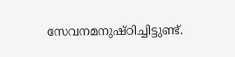സേവനമനുഷ്ഠിച്ചിട്ടുണ്ട്.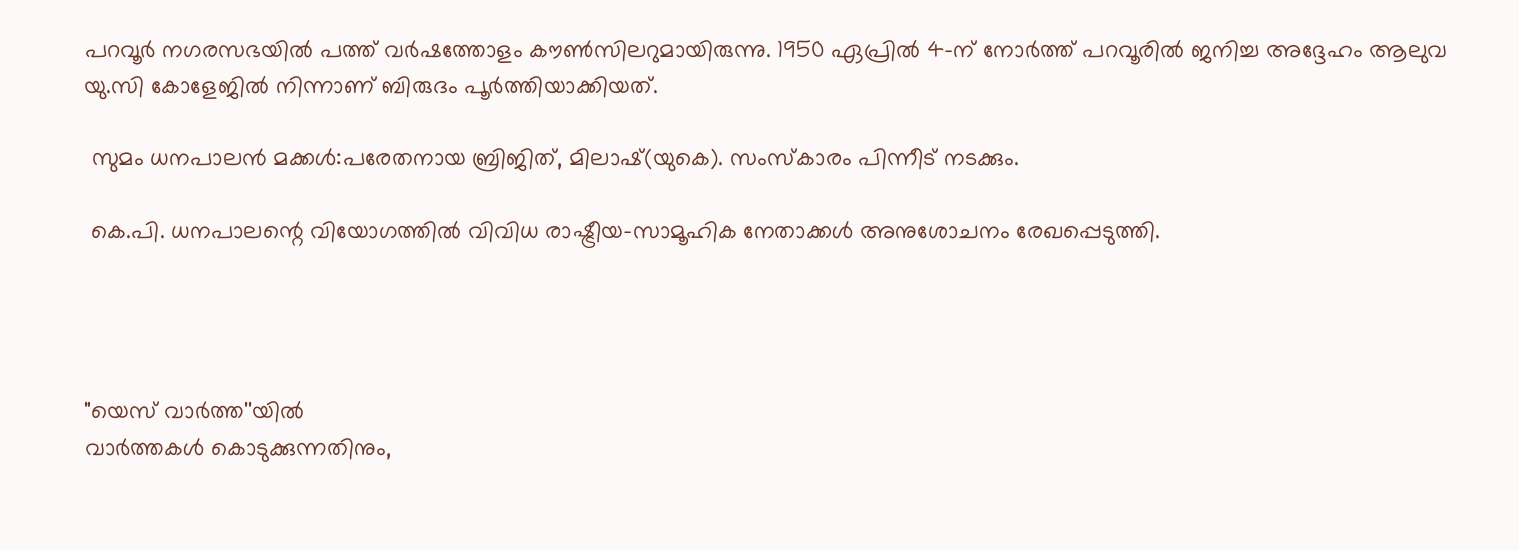പറവൂർ നഗരസഭയിൽ പത്ത് വർഷത്തോളം കൗൺസിലറുമായിരുന്നു. 1950 ഏപ്രിൽ 4-ന് നോർത്ത് പറവൂരിൽ ജനിച്ച അദ്ദേഹം ആലുവ യു.സി കോളേജിൽ നിന്നാണ് ബിരുദം പൂർത്തിയാക്കിയത്.

 സുമം ധനപാലൻ മക്കൾ:പരേതനായ ബ്രിജിത്, മിലാഷ്(യുകെ). സംസ്കാരം പിന്നീട് നടക്കും.

 കെ.പി. ധനപാലന്റെ വിയോഗത്തിൽ വിവിധ രാഷ്ട്രീയ-സാമൂഹിക നേതാക്കൾ അനുശോചനം രേഖപ്പെടുത്തി.




"യെസ് വാർത്ത''യിൽ
വാർത്തകൾ കൊടുക്കുന്നതിനും,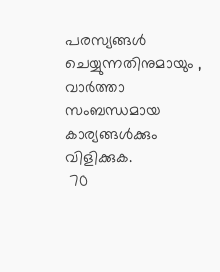പരസ്യങ്ങൾ ചെയ്യുന്നതിനുമായും ,
വാർത്താ സംബന്ധമായ കാര്യങ്ങൾക്കും
വിളിക്കുക.
 70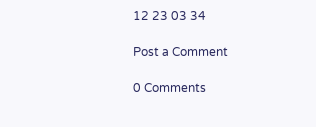12 23 03 34

Post a Comment

0 Comments